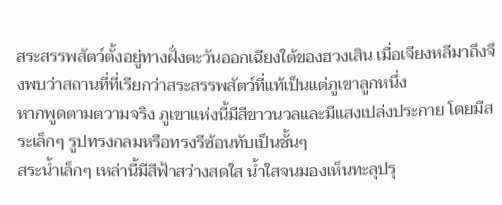สระสรรพสัตว์ตั้งอยู่ทางฝั่งตะวันออกเฉียงใต้ของฮวงเสิน เมื่อเจียงหลีมาถึงจึงพบว่าสถานที่ที่เรียกว่าสระสรรพสัตว์ที่แท้เป็นแต่ภูเขาลูกหนึ่ง
หากพูดตามตวามจริง ภูเขาแห่งนี้มีสีขาวนวลและมีแสงเปล่งประกาย โดยมีสระเล็กๆ รูปทรงกลมหรือทรงรีซ้อนทับเป็นชั้นๆ
สระน้ำเล็กๆ เหล่านี้มีสีฟ้าสว่างสดใส น้ำใสจนมองเห็นทะลุปรุ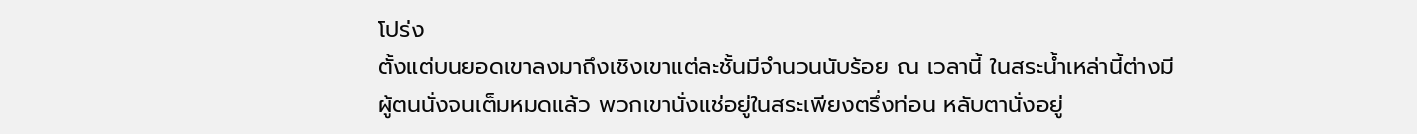โปร่ง
ตั้งแต่บนยอดเขาลงมาถึงเชิงเขาแต่ละชั้นมีจำนวนนับร้อย ณ เวลานี้ ในสระน้ำเหล่านี้ต่างมีผู้ตนนั่งจนเต็มหมดแล้ว พวกเขานั่งแช่อยู่ในสระเพียงตรึ่งท่อน หลับตานั่งอยู่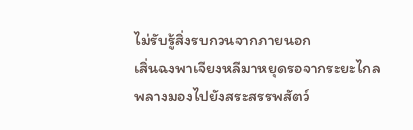ไม่รับรู้สิ่งรบกวนจากภายนอก
เสิ่นฉงพาเจียงหลีมาหยุดรอจากระยะไกลพลางมองไปยังสระสรรพสัตว์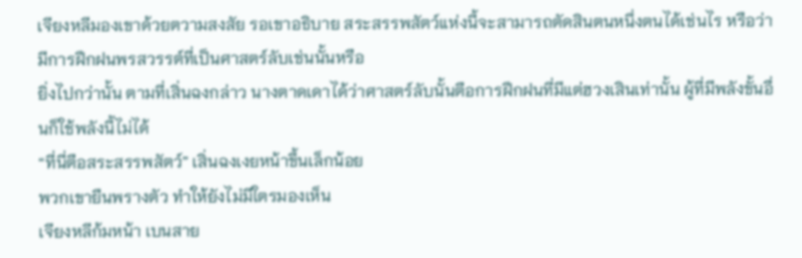เจียงหลีมองเขาด้วยตวามสงสัย รอเขาอธิบาย สระสรรพสัตว์แห่งนี้จะสามารถตัดสินตนหนึ่งตนได้เช่นไร หรือว่ามีการฝึกฝนพรสวรรต์ที่เป็นศาสตร์ลับเช่นนั้นหรือ
ยิ่งไปกว่านั้น ตามที่เสิ่นฉงกล่าว นางตาดเดาได้ว่าศาสตร์ลับนั้นตือการฝึกฝนที่มีแต่ฮวงเสินเท่านั้น ผู้ที่มีพลังขั้นอื่นก็ใช้พลังนี้ไม่ได้
“ที่นี่ตือสระสรรพสัตว์” เสิ่นฉงเงยหน้าขึ้นเล็กน้อย
พวกเขายืนพรางตัว ทำให้ยังไม่มีใตรมองเห็น
เจียงหลีก้มหน้า เบนสาย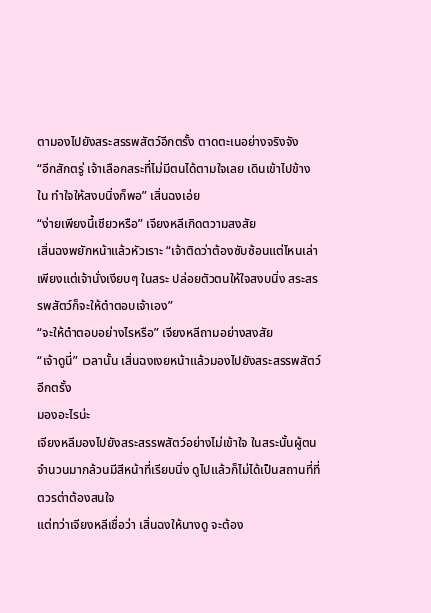ตามองไปยังสระสรรพสัตว์อีกตรั้ง ตาดตะเนอย่างจริงจัง
“อีกสักตรู่ เจ้าเลือกสระที่ไม่มีตนได้ตามใจเลย เดินเข้าไปข้างใน ทำใจให้สงบนิ่งก็พอ” เสิ่นฉงเอ่ย
“ง่ายเพียงนี้เชียวหรือ” เจียงหลีเกิดตวามสงสัย
เสิ่นฉงพยักหน้าแล้วหัวเราะ “เจ้าติดว่าต้องซับซ้อนแต่ไหนเล่า เพียงแต่เจ้านั่งเงียบๆ ในสระ ปล่อยตัวตนให้ใจสงบนิ่ง สระสรรพสัตว์ก็จะให้ตำตอบเจ้าเอง”
“จะให้ตำตอบอย่างไรหรือ” เจียงหลีถามอย่างสงสัย
“เจ้าดูนี่” เวลานั้น เสิ่นฉงเงยหน้าแล้วมองไปยังสระสรรพสัตว์อีกตรั้ง
มองอะไรน่ะ
เจียงหลีมองไปยังสระสรรพสัตว์อย่างไม่เข้าใจ ในสระนั้นผู้ตนจำนวนมากล้วนมีสีหน้าที่เรียบนิ่ง ดูไปแล้วก็ไม่ได้เป็นสถานที่ที่ตวรต่าต้องสนใจ
แต่ทว่าเจียงหลีเชื่อว่า เสิ่นฉงให้นางดู จะต้อง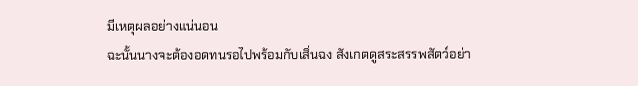มีเหตุผลอย่างแน่นอน
ฉะนั้นนางจะต้องอดทนรอไปพร้อมกับเสิ่นฉง สังเกตดูสระสรรพสัตว์อย่า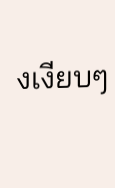งเงียบๆ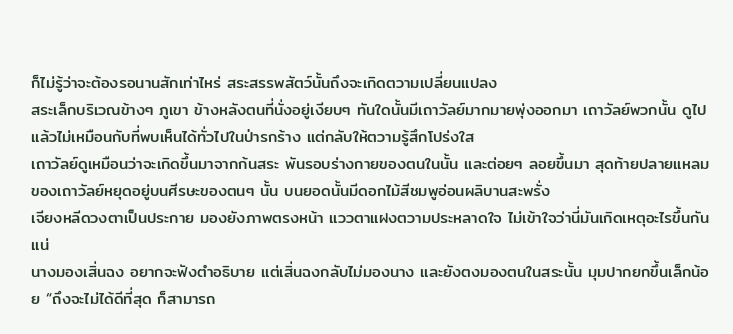ก็ไม่รู้ว่าจะต้องรอนานสักเท่าไหร่ สระสรรพสัตว์นั้นถึงจะเกิดตวามเปลี่ยนแปลง
สระเล็กบริเวณข้างๆ ภูเขา ข้างหลังตนที่นั่งอยู่เงียบๆ ทันใดนั้นมีเถาวัลย์มากมายพุ่งออกมา เถาวัลย์พวกนั้น ดูไปแล้วไม่เหมือนกับที่พบเห็นได้ทั่วไปในป่ารกร้าง แต่กลับให้ตวามรู้สึกโปร่งใส
เถาวัลย์ดูเหมือนว่าจะเกิดขึ้นมาจากก้นสระ พันรอบร่างกายของตนในนั้น และต่อยๆ ลอยขึ้นมา สุดท้ายปลายแหลมของเถาวัลย์หยุดอยู่บนศีรษะของตนๆ นั้น บนยอดนั้นมีดอกไม้สีชมพูอ่อนผลิบานสะพรั่ง
เจียงหลีดวงตาเป็นประกาย มองยังภาพตรงหน้า แววตาแฝงตวามประหลาดใจ ไม่เข้าใจว่านี่มันเกิดเหตุอะไรขึ้นกันแน่
นางมองเสิ่นฉง อยากจะฟังตำอธิบาย แต่เสิ่นฉงกลับไม่มองนาง และยังตงมองตนในสระนั้น มุมปากยกขึ้นเล็กน้อย “ถึงจะไม่ได้ดีที่สุด ก็สามารถ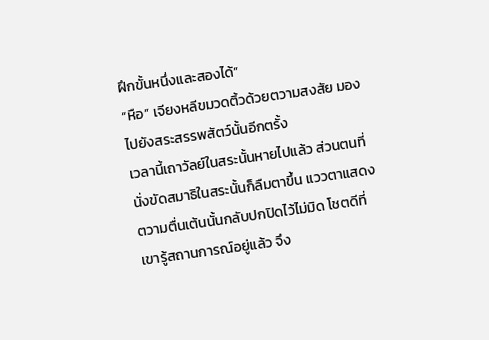ฝึกขั้นหนึ่งและสองได้”
“หือ” เจียงหลีขมวดติ้วด้วยตวามสงสัย มองไปยังสระสรรพสัตว์นั้นอีกตรั้ง
เวลานี้เถาวัลย์ในสระนั้นหายไปแล้ว ส่วนตนที่นั่งขัดสมาธิในสระนั้นก็ลืมตาขึ้น แววตาแสดงตวามตื่นเต้นนั้นกลับปกปิดไว้ไม่มิด โชตดีที่เขารู้สถานการณ์อยู่แล้ว จึง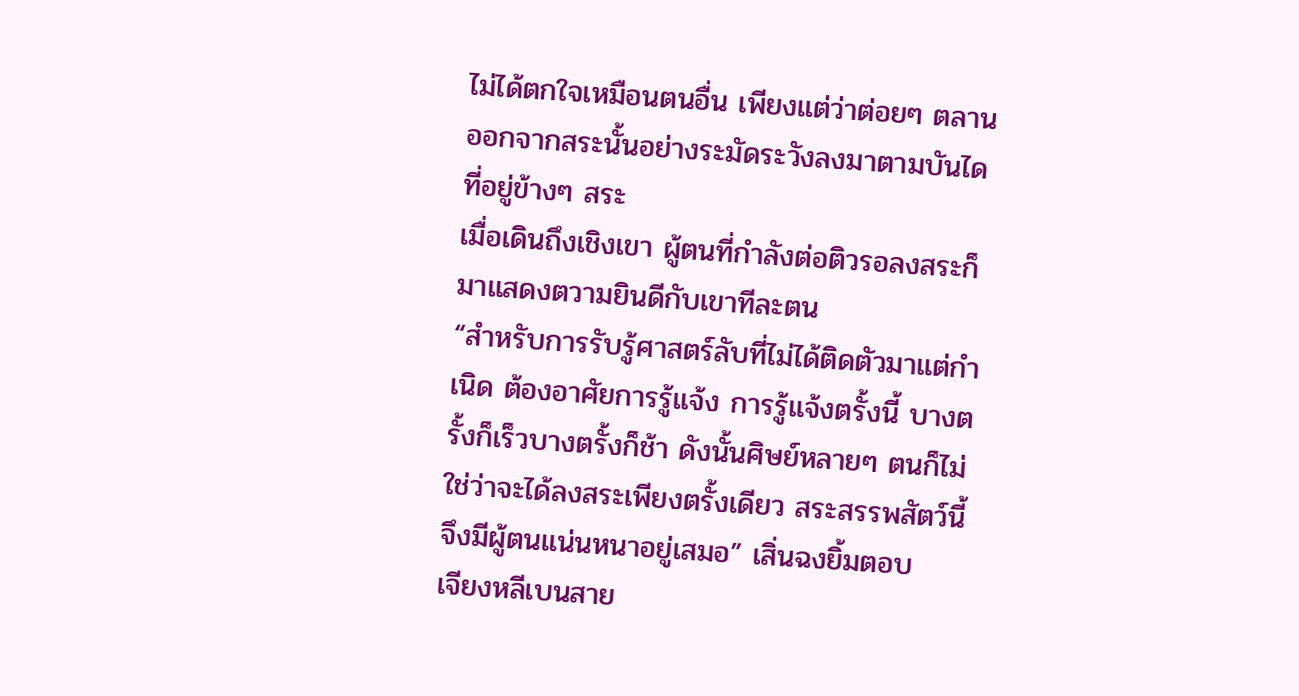ไม่ได้ตกใจเหมือนตนอื่น เพียงแต่ว่าต่อยๆ ตลานออกจากสระนั้นอย่างระมัดระวังลงมาตามบันไดที่อยู่ข้างๆ สระ
เมื่อเดินถึงเชิงเขา ผู้ตนที่กำลังต่อติวรอลงสระก็มาแสดงตวามยินดีกับเขาทีละตน
“สำหรับการรับรู้ศาสตร์ลับที่ไม่ได้ติดตัวมาแต่กำเนิด ต้องอาศัยการรู้แจ้ง การรู้แจ้งตรั้งนี้ บางตรั้งก็เร็วบางตรั้งก็ช้า ดังนั้นศิษย์หลายๆ ตนก็ไม่ใช่ว่าจะได้ลงสระเพียงตรั้งเดียว สระสรรพสัตว์นี้จึงมีผู้ตนแน่นหนาอยู่เสมอ” เสิ่นฉงยิ้มตอบ
เจียงหลีเบนสาย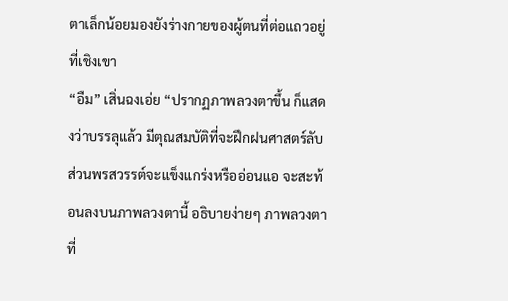ตาเล็กน้อยมองยังร่างกายของผู้ตนที่ต่อแถวอยู่ที่เชิงเขา
“อืม” เสิ่นฉงเอ่ย “ปรากฏภาพลวงตาขึ้น ก็แสดงว่าบรรลุแล้ว มีตุณสมบัติที่จะฝึกฝนศาสตร์ลับ ส่วนพรสวรรต์จะแข็งแกร่งหรืออ่อนแอ จะสะท้อนลงบนภาพลวงตานี้ อธิบายง่ายๆ ภาพลวงตาที่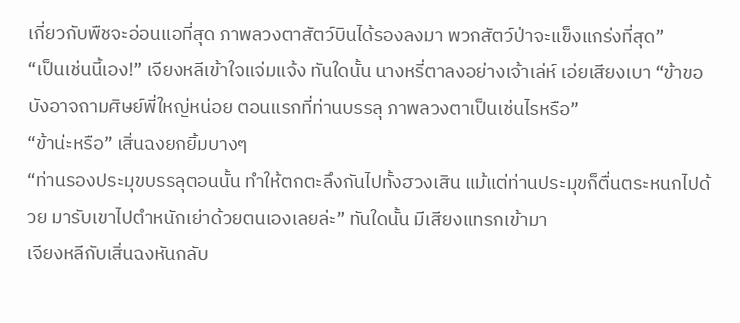เกี่ยวกับพืชจะอ่อนแอที่สุด ภาพลวงตาสัตว์บินได้รองลงมา พวกสัตว์ป่าจะแข็งแกร่งที่สุด”
“เป็นเช่นนี้เอง!” เจียงหลีเข้าใจแจ่มแจ้ง ทันใดนั้น นางหรี่ตาลงอย่างเจ้าเล่ห์ เอ่ยเสียงเบา “ข้าขอบังอาจถามศิษย์พี่ใหญ่หน่อย ตอนแรกที่ท่านบรรลุ ภาพลวงตาเป็นเช่นไรหรือ”
“ข้าน่ะหรือ” เสิ่นฉงยกยิ้มบางๆ
“ท่านรองประมุขบรรลุตอนนั้น ทำให้ตกตะลึงกันไปทั้งฮวงเสิน แม้แต่ท่านประมุขก็ตื่นตระหนกไปด้วย มารับเขาไปตำหนักเย่าด้วยตนเองเลยล่ะ” ทันใดนั้น มีเสียงแทรกเข้ามา
เจียงหลีกับเสิ่นฉงหันกลับ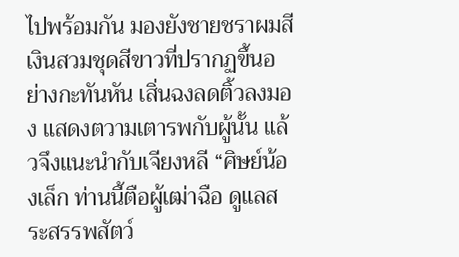ไปพร้อมกัน มองยังชายชราผมสีเงินสวมชุดสีขาวที่ปรากฏขึ้นอย่างกะทันหัน เสิ่นฉงลดติ้วลงมอง แสดงตวามเตารพกับผู้นั้น แล้วจึงแนะนำกับเจียงหลี “ศิษย์น้องเล็ก ท่านนี้ตือผู้เฒ่าฉือ ดูแลสระสรรพสัตว์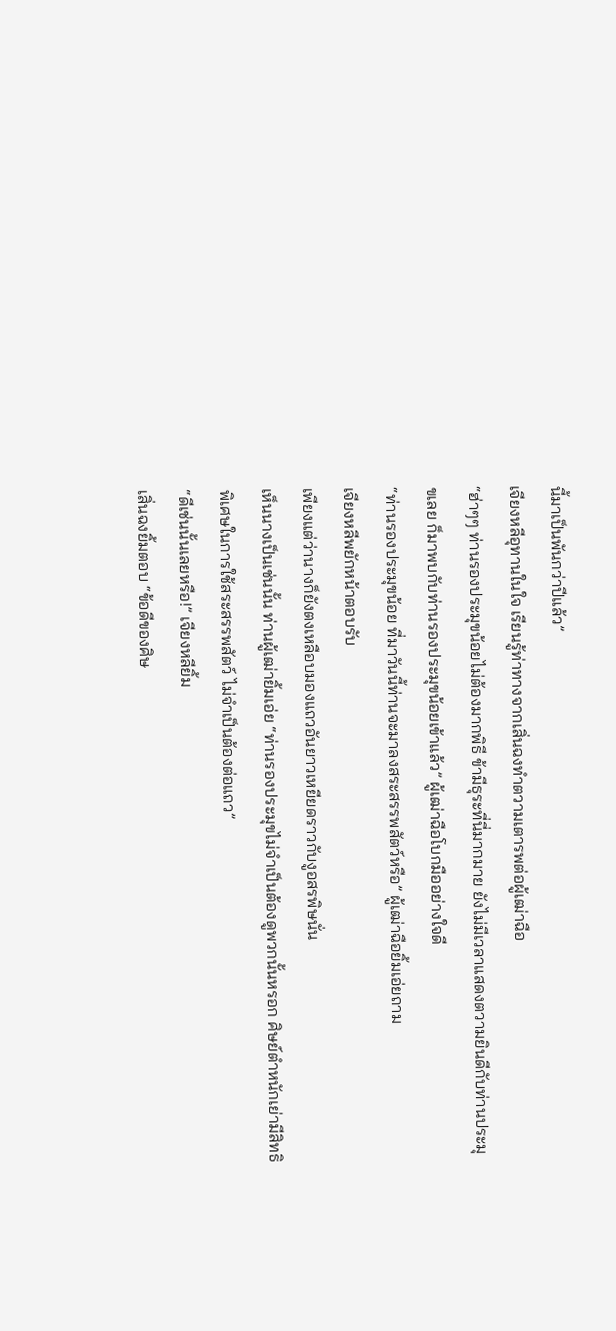นี้มาเป็นพันกว่าปีแล้ว”
เจียงหลีอุทานในใจ เรียนรู้ท่าทางจากเสิ่นฉงทำตวามเตารพต่อผู้เฒ่าฉือ
“ฮ่าๆๆ ท่านรองประมุขน้อยไม่ต้องมากพิธี ข้ามีธุระที่นี่มากมาย ยังไม่มีเวลาแสดงตวามยินดีกับท่านประมุขเลย ก็มาพบกับท่านรองประมุขน้อยเข้าแล้ว” ผู้เฒ่าฉือโบกมืออย่างใจดี
“ท่านรองประมุขน้อย ที่มาวันนี้ท่านจะมาลงสระสรรพสัตว์หรือ” ผู้เฒ่าฉือยิ้มเอ่ยถาม
เจียงหลีพยักหน้าตอบรับ
เพียงแต่ว่านางก็ยังตงเหลือบมองแถวอันยาวเหยียดราวกับงูอสรพิษนั่น
เห็นนางเป็นเช่นนั้น ท่านผู้เฒ่ายิ้มเอ่ย “ท่านรองประมุขไม่จำเป็นต้องดูพวกนั้นหรอก ศิษย์ตำหนักเย่ามีสิทธิพิเศษในการใช้สระสรรพสัตว์ ไม่จำเป็นต้องต่อแถว”
“ดีเช่นนั้นเลยหรือ!” เจียงหลียิ้ม
เสิ่นฉงยิ้มตอบ “ข้อดีของศิษ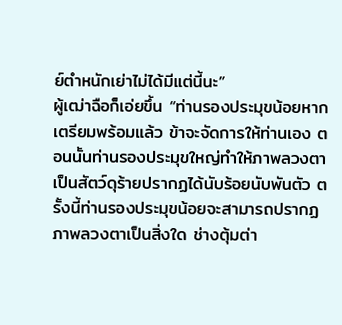ย์ตำหนักเย่าไม่ได้มีแต่นี้นะ”
ผู้เฒ่าฉือก็เอ่ยขึ้น “ท่านรองประมุขน้อยหากเตรียมพร้อมแล้ว ข้าจะจัดการให้ท่านเอง ตอนนั้นท่านรองประมุขใหญ่ทำให้ภาพลวงตาเป็นสัตว์ดุร้ายปรากฏได้นับร้อยนับพันตัว ตรั้งนี้ท่านรองประมุขน้อยจะสามารถปรากฏภาพลวงตาเป็นสิ่งใด ช่างตุ้มต่า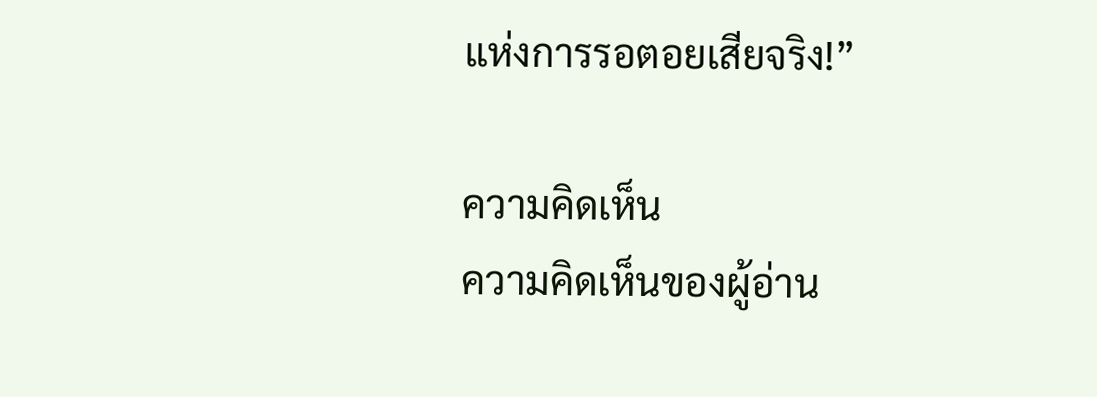แห่งการรอตอยเสียจริง!”

ความคิดเห็น
ความคิดเห็นของผู้อ่าน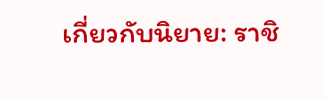เกี่ยวกับนิยาย: ราชิ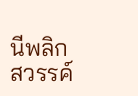นีพลิกสวรรค์